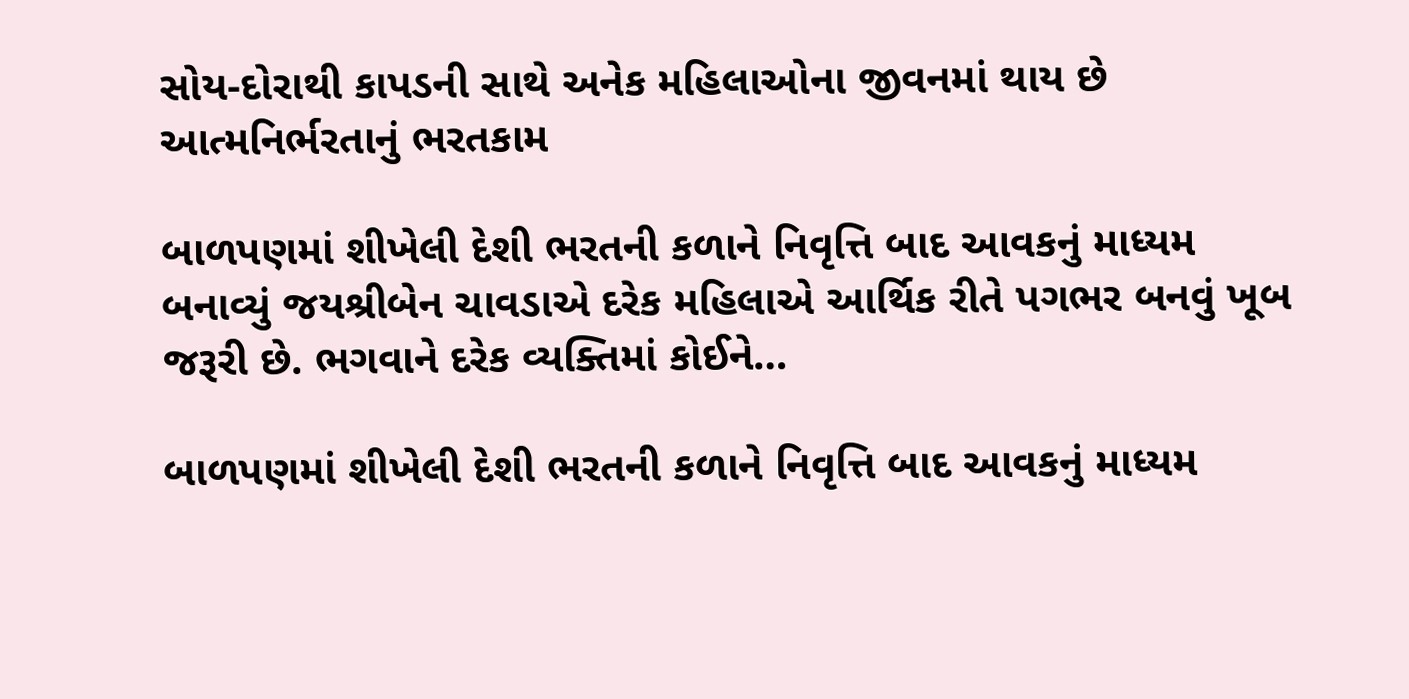સોય-દોરાથી કાપડની સાથે અનેક મહિલાઓના જીવનમાં થાય છે આત્મનિર્ભરતાનું ભરતકામ

બાળપણમાં શીખેલી દેશી ભરતની કળાને નિવૃત્તિ બાદ આવકનું માધ્યમ બનાવ્યું જયશ્રીબેન ચાવડાએ દરેક મહિલાએ આર્થિક રીતે પગભર બનવું ખૂબ જરૂરી છે. ભગવાને દરેક વ્યક્તિમાં કોઈને…

બાળપણમાં શીખેલી દેશી ભરતની કળાને નિવૃત્તિ બાદ આવકનું માધ્યમ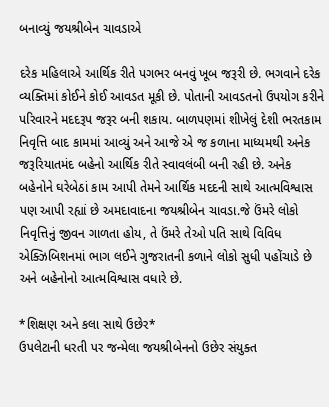બનાવ્યું જયશ્રીબેન ચાવડાએ

દરેક મહિલાએ આર્થિક રીતે પગભર બનવું ખૂબ જરૂરી છે. ભગવાને દરેક વ્યક્તિમાં કોઈને કોઈ આવડત મૂકી છે. પોતાની આવડતનો ઉપયોગ કરીને પરિવારને મદદરૂપ જરૂર બની શકાય. બાળપણમાં શીખેલું દેશી ભરતકામ નિવૃત્તિ બાદ કામમાં આવ્યું અને આજે એ જ કળાના માધ્યમથી અનેક જરૂરિયાતમંદ બહેનો આર્થિક રીતે સ્વાવલંબી બની રહી છે. અનેક બહેનોને ઘરેબેઠાં કામ આપી તેમને આર્થિક મદદની સાથે આત્મવિશ્વાસ પણ આપી રહ્યાં છે અમદાવાદના જયશ્રીબેન ચાવડા.જે ઉંમરે લોકો નિવૃત્તિનું જીવન ગાળતા હોય, તે ઉંમરે તેઓ પતિ સાથે વિવિધ એક્ઝિબિશનમાં ભાગ લઈને ગુજરાતની કળાને લોકો સુધી પહોંચાડે છે અને બહેનોનો આત્મવિશ્વાસ વધારે છે.

*શિક્ષણ અને કલા સાથે ઉછેર*
ઉપલેટાની ધરતી પર જન્મેલા જયશ્રીબેનનો ઉછેર સંયુક્ત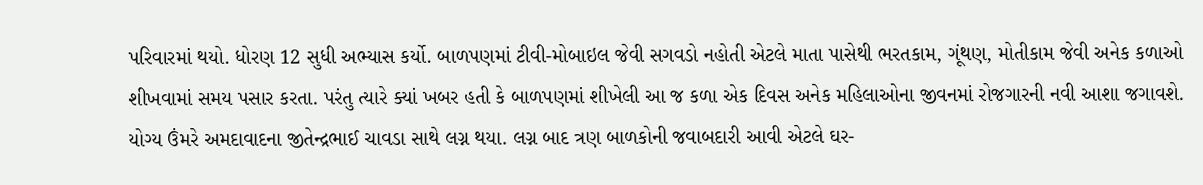પરિવારમાં થયો. ધોરણ 12 સુધી અભ્યાસ કર્યો. બાળપણમાં ટીવી-મોબાઇલ જેવી સગવડો નહોતી એટલે માતા પાસેથી ભરતકામ, ગૂંથણ, મોતીકામ જેવી અનેક કળાઓ શીખવામાં સમય પસાર કરતા. પરંતુ ત્યારે ક્યાં ખબર હતી કે બાળપણમાં શીખેલી આ જ કળા એક દિવસ અનેક મહિલાઓના જીવનમાં રોજગારની નવી આશા જગાવશે.
યોગ્ય ઉંમરે અમદાવાદના જીતેન્દ્રભાઈ ચાવડા સાથે લગ્ન થયા. લગ્ન બાદ ત્રણ બાળકોની જવાબદારી આવી એટલે ઘર-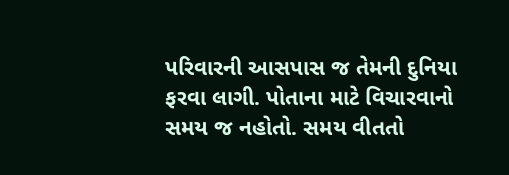પરિવારની આસપાસ જ તેમની દુનિયા ફરવા લાગી. પોતાના માટે વિચારવાનો સમય જ નહોતો. સમય વીતતો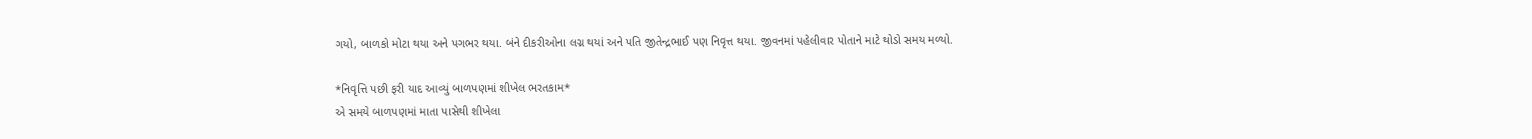ગયો, બાળકો મોટા થયા અને પગભર થયા. બંને દીકરીઓના લગ્ન થયાં અને પતિ જીતેન્દ્રભાઈ પણ નિવૃત્ત થયા. જીવનમાં પહેલીવાર પોતાને માટે થોડો સમય મળ્યો.

*નિવૃત્તિ પછી ફરી યાદ આવ્યું બાળપણમાં શીખેલ ભરતકામ*
એ સમયે બાળપણમાં માતા પાસેથી શીખેલા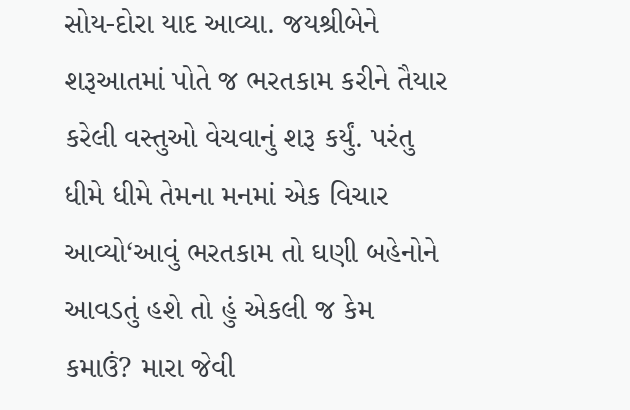સોય-દોરા યાદ આવ્યા. જયશ્રીબેને શરૂઆતમાં પોતે જ ભરતકામ કરીને તૈયાર કરેલી વસ્તુઓ વેચવાનું શરૂ કર્યું. પરંતુ ધીમે ધીમે તેમના મનમાં એક વિચાર આવ્યો‘આવું ભરતકામ તો ઘણી બહેનોને આવડતું હશે તો હું એકલી જ કેમ કમાઉં? મારા જેવી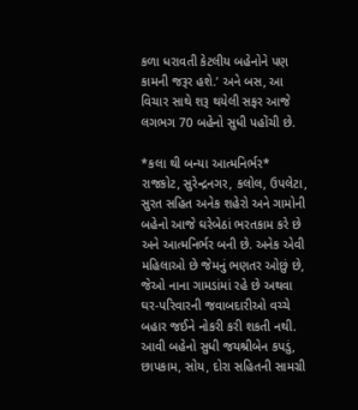કળા ધરાવતી કેટલીય બહેનોને પણ કામની જરૂર હશે.’ અને બસ, આ વિચાર સાથે શરૂ થયેલી સફર આજે લગભગ 70 બહેનો સુધી પહોંચી છે.

*કલા થી બન્યા આત્મનિર્ભર*
રાજકોટ, સુરેન્દ્રનગર, કલોલ, ઉપલેટા, સુરત સહિત અનેક શહેરો અને ગામોની બહેનો આજે ઘરેબેઠાં ભરતકામ કરે છે અને આત્મનિર્ભર બની છે. અનેક એવી મહિલાઓ છે જેમનું ભણતર ઓછું છે, જેઓ નાના ગામડાંમાં રહે છે અથવા ઘર-પરિવારની જવાબદારીઓ વચ્ચે બહાર જઈને નોકરી કરી શકતી નથી.
આવી બહેનો સુધી જયશ્રીબેન કપડું, છાપકામ, સોય, દોરા સહિતની સામગ્રી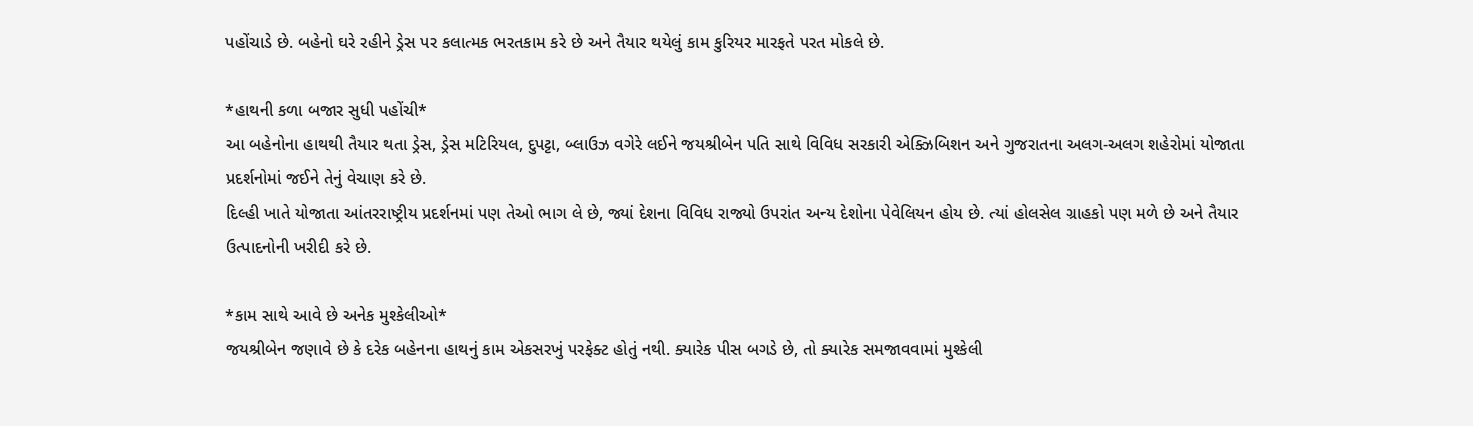પહોંચાડે છે. બહેનો ઘરે રહીને ડ્રેસ પર કલાત્મક ભરતકામ કરે છે અને તૈયાર થયેલું કામ કુરિયર મારફતે પરત મોકલે છે.

*હાથની કળા બજાર સુધી પહોંચી*
આ બહેનોના હાથથી તૈયાર થતા ડ્રેસ, ડ્રેસ મટિરિયલ, દુપટ્ટા, બ્લાઉઝ વગેરે લઈને જયશ્રીબેન પતિ સાથે વિવિધ સરકારી એક્ઝિબિશન અને ગુજરાતના અલગ-અલગ શહેરોમાં યોજાતા પ્રદર્શનોમાં જઈને તેનું વેચાણ કરે છે.
દિલ્હી ખાતે યોજાતા આંતરરાષ્ટ્રીય પ્રદર્શનમાં પણ તેઓ ભાગ લે છે, જ્યાં દેશના વિવિધ રાજ્યો ઉપરાંત અન્ય દેશોના પેવેલિયન હોય છે. ત્યાં હોલસેલ ગ્રાહકો પણ મળે છે અને તૈયાર ઉત્પાદનોની ખરીદી કરે છે.

*કામ સાથે આવે છે અનેક મુશ્કેલીઓ*
જયશ્રીબેન જણાવે છે કે દરેક બહેનના હાથનું કામ એકસરખું પરફેક્ટ હોતું નથી. ક્યારેક પીસ બગડે છે, તો ક્યારેક સમજાવવામાં મુશ્કેલી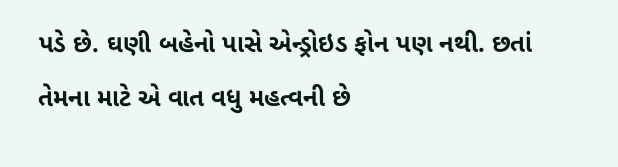પડે છે. ઘણી બહેનો પાસે એન્ડ્રોઇડ ફોન પણ નથી. છતાં તેમના માટે એ વાત વધુ મહત્વની છે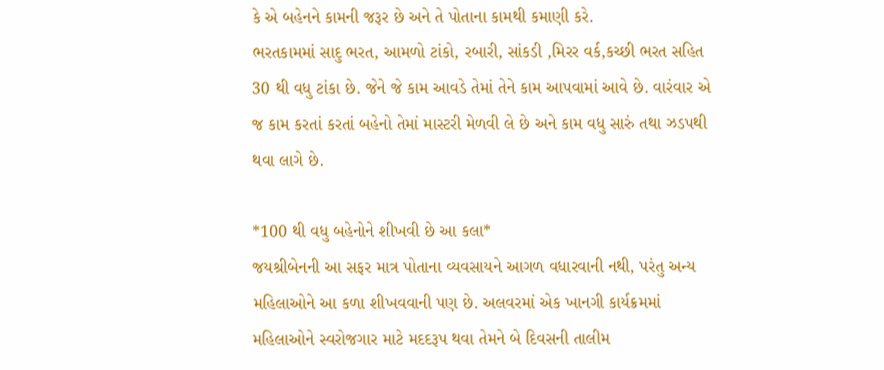કે એ બહેનને કામની જરૂર છે અને તે પોતાના કામથી કમાણી કરે.
ભરતકામમાં સાદુ ભરત, આમળો ટાંકો, રબારી, સાંકડી ,મિરર વર્ક,કચ્છી ભરત સહિત 30 થી વધુ ટાંકા છે. જેને જે કામ આવડે તેમાં તેને કામ આપવામાં આવે છે. વારંવાર એ જ કામ કરતાં કરતાં બહેનો તેમાં માસ્ટરી મેળવી લે છે અને કામ વધુ સારું તથા ઝડપથી થવા લાગે છે.

*100 થી વધુ બહેનોને શીખવી છે આ કલા*
જયશ્રીબેનની આ સફર માત્ર પોતાના વ્યવસાયને આગળ વધારવાની નથી, પરંતુ અન્ય મહિલાઓને આ કળા શીખવવાની પણ છે. અલવરમાં એક ખાનગી કાર્યક્રમમાં મહિલાઓને સ્વરોજગાર માટે મદદરૂપ થવા તેમને બે દિવસની તાલીમ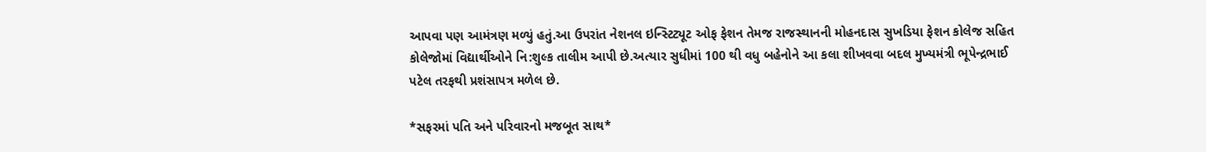આપવા પણ આમંત્રણ મળ્યું હતું.આ ઉપરાંત નેશનલ ઇન્સ્ટિટ્યૂટ ઓફ ફેશન તેમજ રાજસ્થાનની મોહનદાસ સુખડિયા ફેશન કોલેજ સહિત કોલેજોમાં વિદ્યાર્થીઓને નિ:શુલ્ક તાલીમ આપી છે.અત્યાર સુધીમાં 100 થી વધુ બહેનોને આ કલા શીખવવા બદલ મુખ્યમંત્રી ભૂપેન્દ્રભાઈ પટેલ તરફથી પ્રશંસાપત્ર મળેલ છે.

*સફરમાં પતિ અને પરિવારનો મજબૂત સાથ*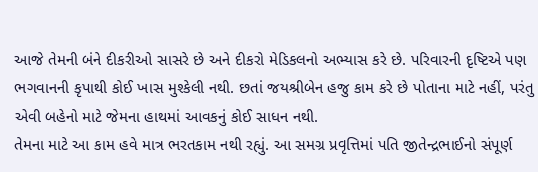આજે તેમની બંને દીકરીઓ સાસરે છે અને દીકરો મેડિકલનો અભ્યાસ કરે છે. પરિવારની દૃષ્ટિએ પણ ભગવાનની કૃપાથી કોઈ ખાસ મુશ્કેલી નથી. છતાં જયશ્રીબેન હજુ કામ કરે છે પોતાના માટે નહીં, પરંતુ એવી બહેનો માટે જેમના હાથમાં આવકનું કોઈ સાધન નથી.
તેમના માટે આ કામ હવે માત્ર ભરતકામ નથી રહ્યું. આ સમગ્ર પ્રવૃત્તિમાં પતિ જીતેન્દ્રભાઈનો સંપૂર્ણ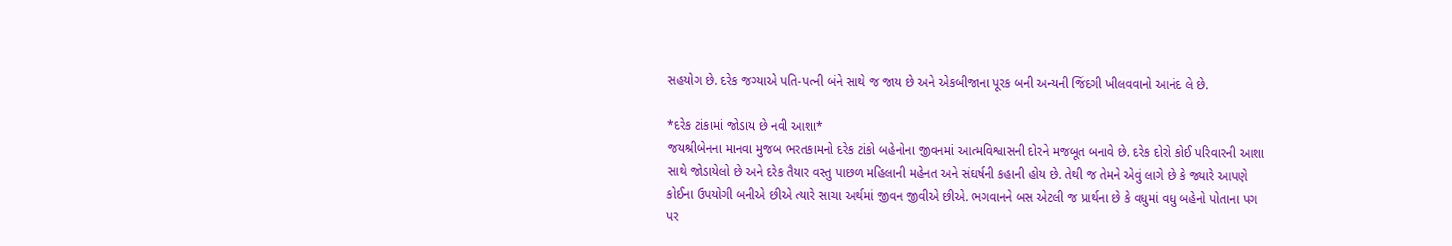સહયોગ છે. દરેક જગ્યાએ પતિ-પત્ની બંને સાથે જ જાય છે અને એકબીજાના પૂરક બની અન્યની જિંદગી ખીલવવાનો આનંદ લે છે.

*દરેક ટાંકામાં જોડાય છે નવી આશા*
જયશ્રીબેનના માનવા મુજબ ભરતકામનો દરેક ટાંકો બહેનોના જીવનમાં આત્મવિશ્વાસની દોરને મજબૂત બનાવે છે. દરેક દોરો કોઈ પરિવારની આશા સાથે જોડાયેલો છે અને દરેક તૈયાર વસ્તુ પાછળ મહિલાની મહેનત અને સંઘર્ષની કહાની હોય છે. તેથી જ તેમને એવું લાગે છે કે જ્યારે આપણે કોઈના ઉપયોગી બનીએ છીએ ત્યારે સાચા અર્થમાં જીવન જીવીએ છીએ. ભગવાનને બસ એટલી જ પ્રાર્થના છે કે વધુમાં વધુ બહેનો પોતાના પગ પર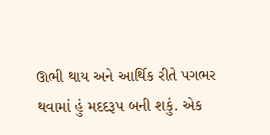ઊભી થાય અને આર્થિક રીતે પગભર થવામાં હું મદદરૂપ બની શકું. એક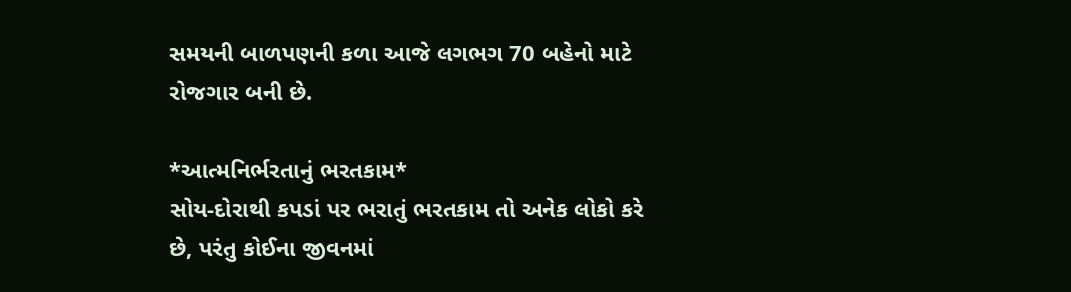સમયની બાળપણની કળા આજે લગભગ 70 બહેનો માટે રોજગાર બની છે.

*આત્મનિર્ભરતાનું ભરતકામ*
સોય-દોરાથી કપડાં પર ભરાતું ભરતકામ તો અનેક લોકો કરે છે, પરંતુ કોઈના જીવનમાં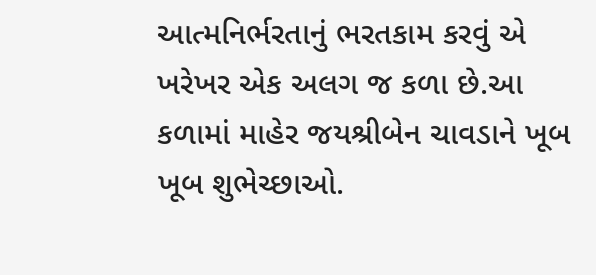આત્મનિર્ભરતાનું ભરતકામ કરવું એ ખરેખર એક અલગ જ કળા છે.આ કળામાં માહેર જયશ્રીબેન ચાવડાને ખૂબ ખૂબ શુભેચ્છાઓ.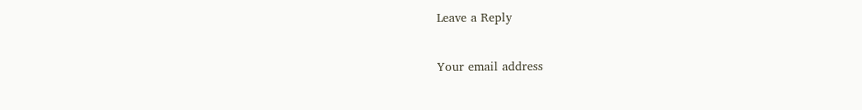Leave a Reply

Your email address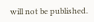will not be published.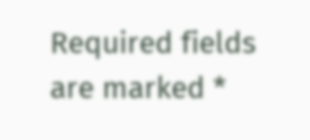Required fields are marked *